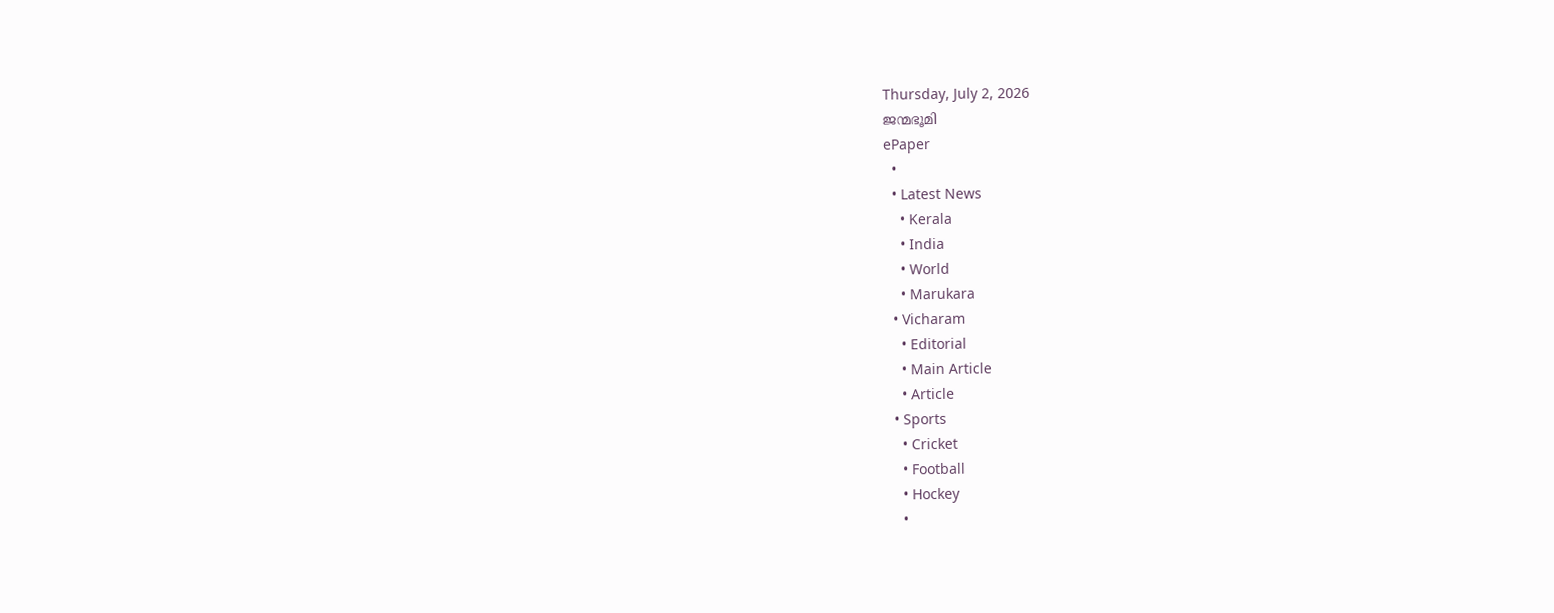Thursday, July 2, 2026
ജന്മഭൂമി
ePaper
  •
  • Latest News
    • Kerala
    • India
    • World
    • Marukara
  • Vicharam
    • Editorial
    • Main Article
    • Article
  • Sports
    • Cricket
    • Football
    • Hockey
    •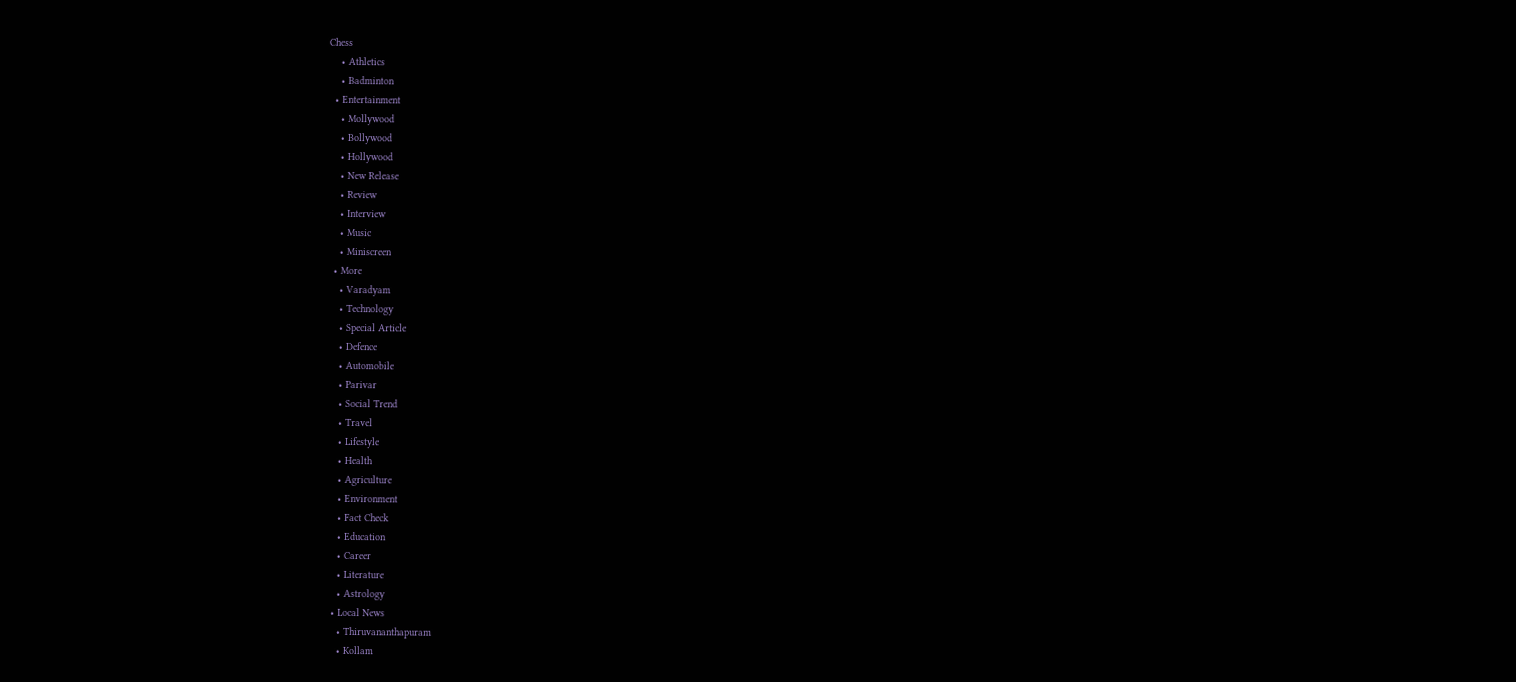Chess
    • Athletics
    • Badminton
  • Entertainment
    • Mollywood
    • Bollywood
    • Hollywood
    • New Release
    • Review
    • Interview
    • Music
    • Miniscreen
  • More
    • Varadyam
    • Technology
    • Special Article
    • Defence
    • Automobile
    • Parivar
    • Social Trend
    • Travel
    • Lifestyle
    • Health
    • Agriculture
    • Environment
    • Fact Check
    • Education
    • Career
    • Literature
    • Astrology
  • Local News
    • Thiruvananthapuram
    • Kollam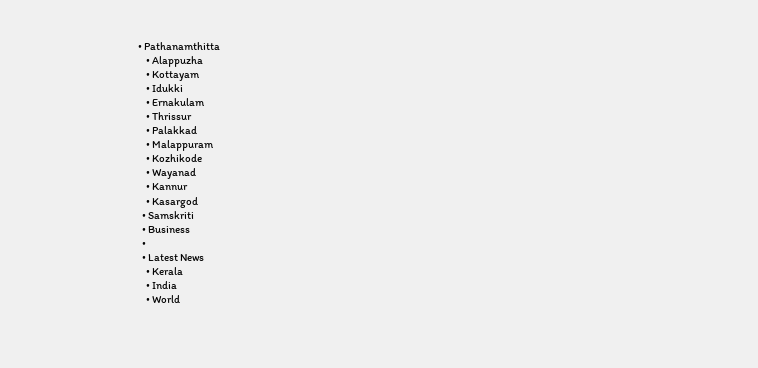• Pathanamthitta
    • Alappuzha
    • Kottayam
    • Idukki
    • Ernakulam
    • Thrissur
    • Palakkad
    • Malappuram
    • Kozhikode
    • Wayanad
    • Kannur
    • Kasargod
  • Samskriti
  • Business
  •
  • Latest News
    • Kerala
    • India
    • World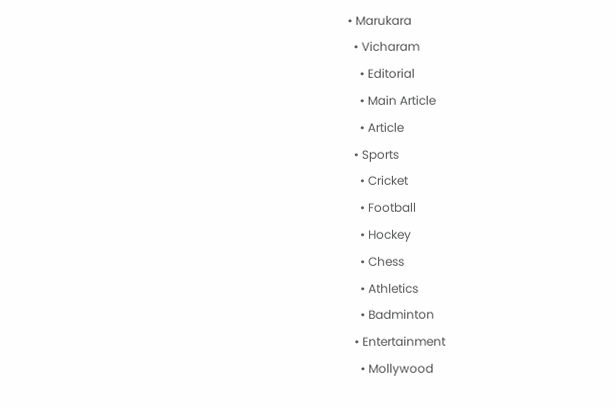• Marukara
  • Vicharam
    • Editorial
    • Main Article
    • Article
  • Sports
    • Cricket
    • Football
    • Hockey
    • Chess
    • Athletics
    • Badminton
  • Entertainment
    • Mollywood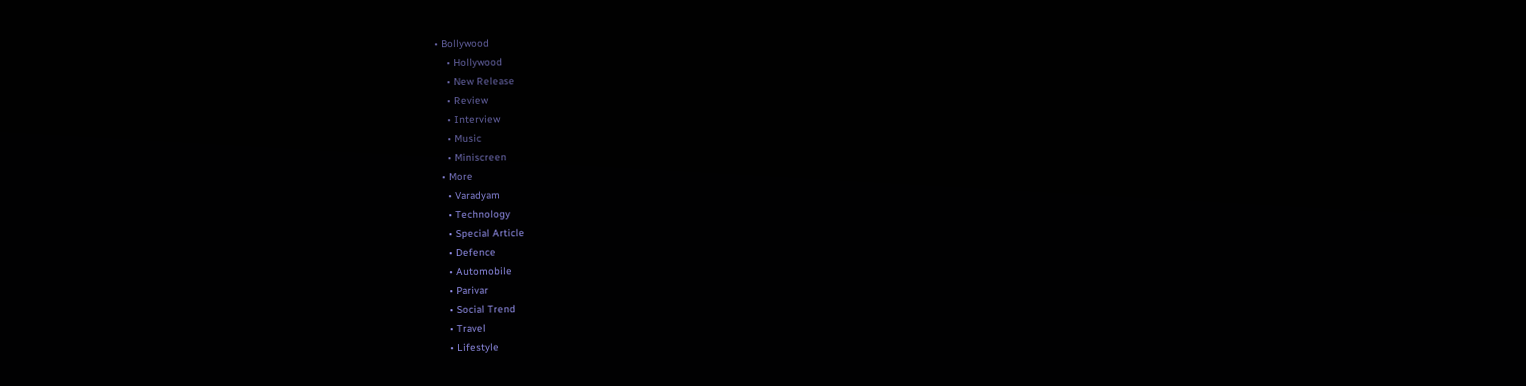• Bollywood
    • Hollywood
    • New Release
    • Review
    • Interview
    • Music
    • Miniscreen
  • More
    • Varadyam
    • Technology
    • Special Article
    • Defence
    • Automobile
    • Parivar
    • Social Trend
    • Travel
    • Lifestyle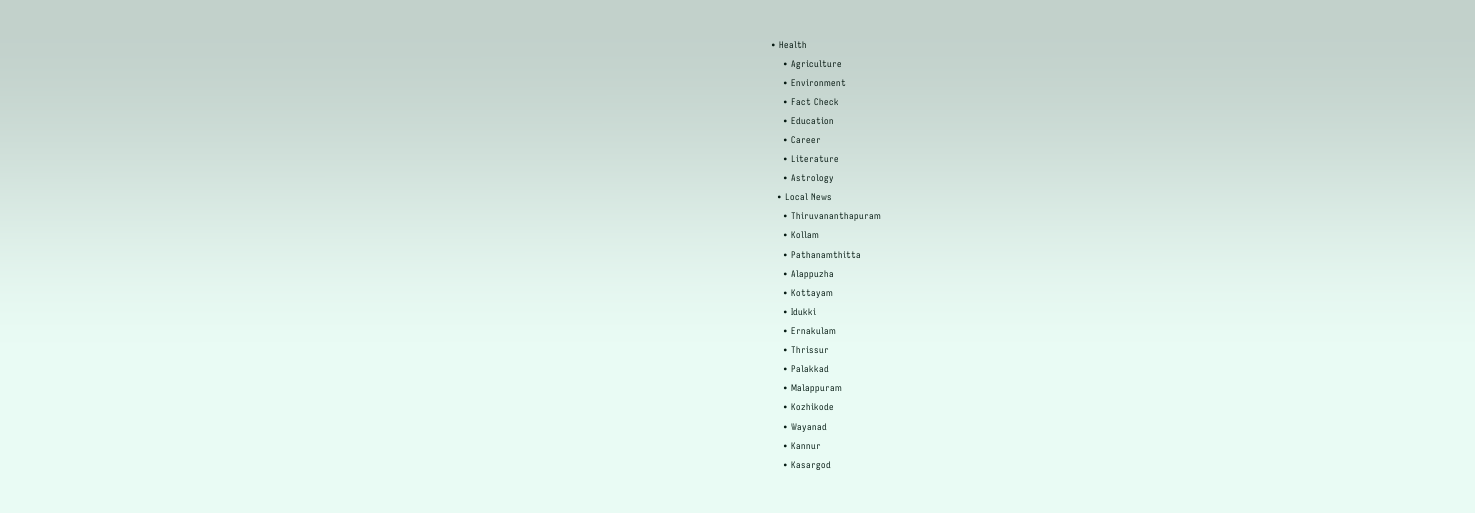• Health
    • Agriculture
    • Environment
    • Fact Check
    • Education
    • Career
    • Literature
    • Astrology
  • Local News
    • Thiruvananthapuram
    • Kollam
    • Pathanamthitta
    • Alappuzha
    • Kottayam
    • Idukki
    • Ernakulam
    • Thrissur
    • Palakkad
    • Malappuram
    • Kozhikode
    • Wayanad
    • Kannur
    • Kasargod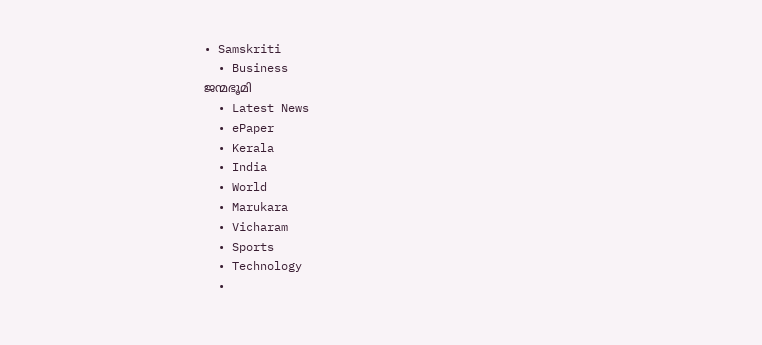• Samskriti
  • Business
ജന്മഭൂമി
  • Latest News
  • ePaper
  • Kerala
  • India
  • World
  • Marukara
  • Vicharam
  • Sports
  • Technology
  •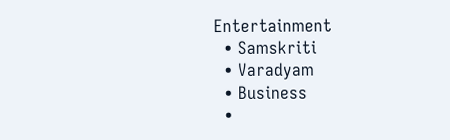Entertainment
  • Samskriti
  • Varadyam
  • Business
  •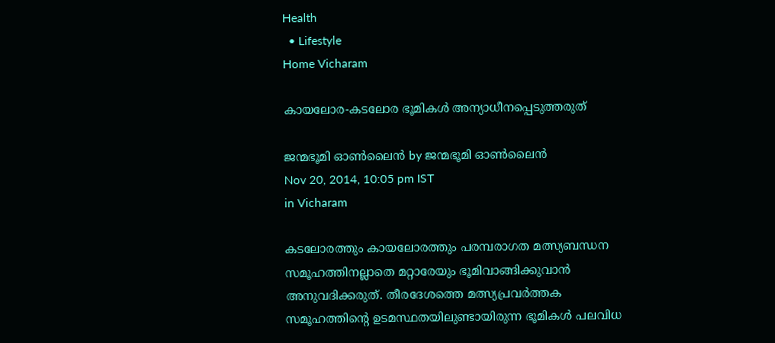Health
  • Lifestyle
Home Vicharam

കായലോര-കടലോര ഭൂമികള്‍ അന്യാധീനപ്പെടുത്തരുത്

ജന്മഭൂമി ഓണ്‍ലൈന്‍ by ജന്മഭൂമി ഓണ്‍ലൈന്‍
Nov 20, 2014, 10:05 pm IST
in Vicharam

കടലോരത്തും കായലോരത്തും പരമ്പരാഗത മത്സ്യബന്ധന സമൂഹത്തിനല്ലാതെ മറ്റാരേയും ഭൂമിവാങ്ങിക്കുവാന്‍ അനുവദിക്കരുത്. തീരദേശത്തെ മത്സ്യപ്രവര്‍ത്തക സമൂഹത്തിന്റെ ഉടമസ്ഥതയിലുണ്ടായിരുന്ന ഭൂമികള്‍ പലവിധ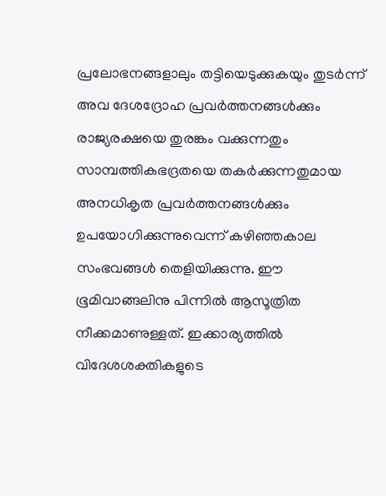പ്രലോഭനങ്ങളാലും തട്ടിയെടുക്കുകയും തുടര്‍ന്ന് അവ ദേശദ്രോഹ പ്രവര്‍ത്തനങ്ങള്‍ക്കും രാജ്യരക്ഷയെ തുരങ്കം വക്കുന്നതും സാമ്പത്തികഭദ്രതയെ തകര്‍ക്കുന്നതുമായ അനധികൃത പ്രവര്‍ത്തനങ്ങള്‍ക്കും ഉപയോഗിക്കുന്നുവെന്ന് കഴിഞ്ഞകാല സംഭവങ്ങള്‍ തെളിയിക്കുന്നു. ഈ ഭൂമിവാങ്ങലിനു പിന്നില്‍ ആസൂത്രിത നീക്കമാണുള്ളത്. ഇക്കാര്യത്തില്‍ വിദേശശക്തികളുടെ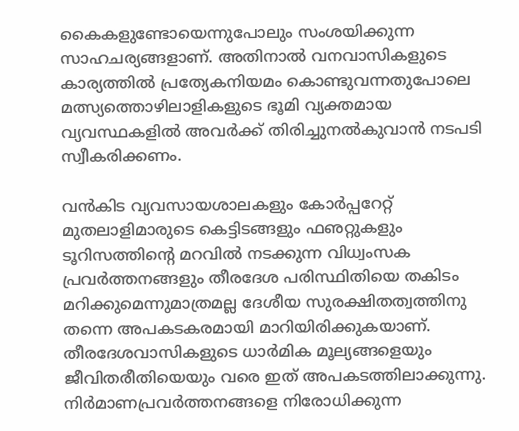കൈകളുണ്ടോയെന്നുപോലും സംശയിക്കുന്ന സാഹചര്യങ്ങളാണ്. അതിനാല്‍ വനവാസികളുടെ കാര്യത്തില്‍ പ്രത്യേകനിയമം കൊണ്ടുവന്നതുപോലെ മത്സ്യത്തൊഴിലാളികളുടെ ഭൂമി വ്യക്തമായ വ്യവസ്ഥകളില്‍ അവര്‍ക്ക് തിരിച്ചുനല്‍കുവാന്‍ നടപടി സ്വീകരിക്കണം.

വന്‍കിട വ്യവസായശാലകളും കോര്‍പ്പറേറ്റ് മുതലാളിമാരുടെ കെട്ടിടങ്ങളും ഫഌറ്റുകളും ടൂറിസത്തിന്റെ മറവില്‍ നടക്കുന്ന വിധ്വംസക പ്രവര്‍ത്തനങ്ങളും തീരദേശ പരിസ്ഥിതിയെ തകിടം മറിക്കുമെന്നുമാത്രമല്ല ദേശീയ സുരക്ഷിതത്വത്തിനു തന്നെ അപകടകരമായി മാറിയിരിക്കുകയാണ്. തീരദേശവാസികളുടെ ധാര്‍മിക മൂല്യങ്ങളെയും ജീവിതരീതിയെയും വരെ ഇത് അപകടത്തിലാക്കുന്നു.  നിര്‍മാണപ്രവര്‍ത്തനങ്ങളെ നിരോധിക്കുന്ന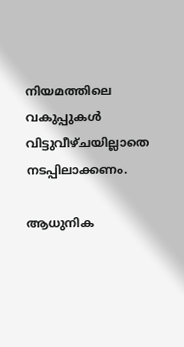നിയമത്തിലെ വകുപ്പുകള്‍ വിട്ടുവീഴ്ചയില്ലാതെ നടപ്പിലാക്കണം.

ആധുനിക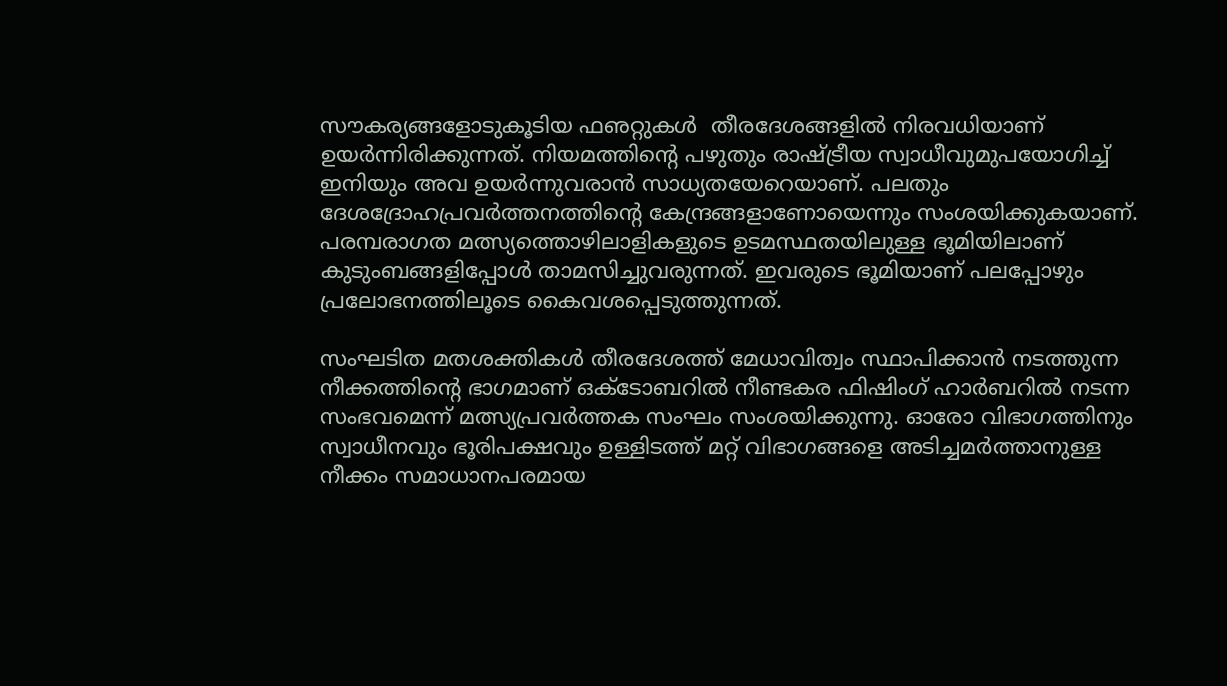സൗകര്യങ്ങളോടുകൂടിയ ഫഌറ്റുകള്‍  തീരദേശങ്ങളില്‍ നിരവധിയാണ് ഉയര്‍ന്നിരിക്കുന്നത്. നിയമത്തിന്റെ പഴുതും രാഷ്‌ട്രീയ സ്വാധീവുമുപയോഗിച്ച് ഇനിയും അവ ഉയര്‍ന്നുവരാന്‍ സാധ്യതയേറെയാണ്. പലതും ദേശദ്രോഹപ്രവര്‍ത്തനത്തിന്റെ കേന്ദ്രങ്ങളാണോയെന്നും സംശയിക്കുകയാണ്. പരമ്പരാഗത മത്സ്യത്തൊഴിലാളികളുടെ ഉടമസ്ഥതയിലുള്ള ഭൂമിയിലാണ് കുടുംബങ്ങളിപ്പോള്‍ താമസിച്ചുവരുന്നത്. ഇവരുടെ ഭൂമിയാണ് പലപ്പോഴും പ്രലോഭനത്തിലൂടെ കൈവശപ്പെടുത്തുന്നത്.

സംഘടിത മതശക്തികള്‍ തീരദേശത്ത് മേധാവിത്വം സ്ഥാപിക്കാന്‍ നടത്തുന്ന നീക്കത്തിന്റെ ഭാഗമാണ് ഒക്‌ടോബറില്‍ നീണ്ടകര ഫിഷിംഗ് ഹാര്‍ബറില്‍ നടന്ന സംഭവമെന്ന് മത്സ്യപ്രവര്‍ത്തക സംഘം സംശയിക്കുന്നു. ഓരോ വിഭാഗത്തിനും സ്വാധീനവും ഭൂരിപക്ഷവും ഉള്ളിടത്ത് മറ്റ് വിഭാഗങ്ങളെ അടിച്ചമര്‍ത്താനുള്ള നീക്കം സമാധാനപരമായ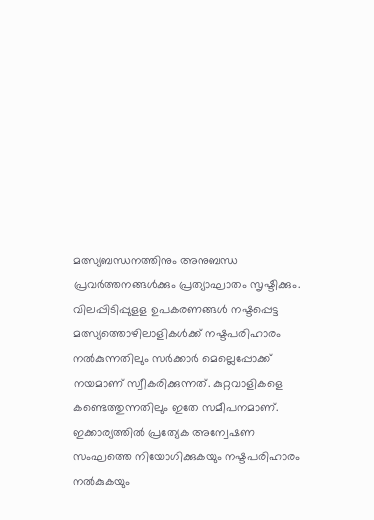മത്സ്യബന്ധനത്തിനും അനുബന്ധ പ്രവര്‍ത്തനങ്ങള്‍ക്കും പ്രത്യാഘാതം സൃഷ്ടിക്കും. വിലപ്പിടിപ്പുളള ഉപകരണങ്ങള്‍ നഷ്ടപ്പെട്ട മത്സ്യത്തൊഴിലാളികള്‍ക്ക് നഷ്ടപരിഹാരം നല്‍കുന്നതിലും സര്‍ക്കാര്‍ മെല്ലെപ്പോക്ക് നയമാണ് സ്വീകരിക്കുന്നത്. കുറ്റവാളികളെ കണ്ടെത്തുന്നതിലും ഇതേ സമീപനമാണ്.  ഇക്കാര്യത്തില്‍ പ്രത്യേക അന്വേഷണ സംഘത്തെ നിയോഗിക്കുകയും നഷ്ടപരിഹാരം നല്‍കുകയും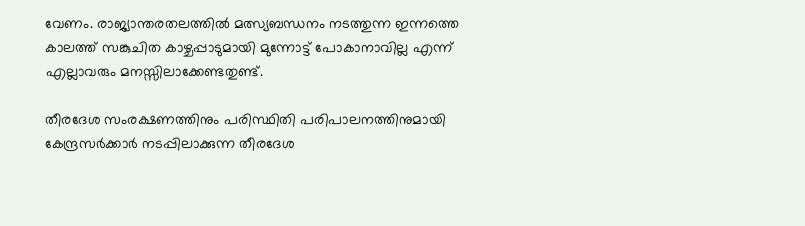വേണം. രാജ്യാന്തരതലത്തില്‍ മത്സ്യബന്ധനം നടത്തുന്ന ഇന്നത്തെ കാലത്ത് സങ്കുചിത കാഴ്ചപ്പാടുമായി മുന്നോട്ട് പോകാനാവില്ല എന്ന് എല്ലാവരും മനസ്സിലാക്കേണ്ടതുണ്ട്.

തീരദേശ സംരക്ഷണത്തിനും പരിസ്ഥിതി പരിപാലനത്തിനുമായി കേന്ദ്രസര്‍ക്കാര്‍ നടപ്പിലാക്കുന്ന തീരദേശ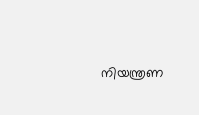നിയന്ത്രണ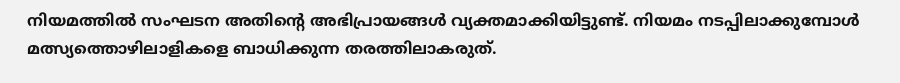നിയമത്തില്‍ സംഘടന അതിന്റെ അഭിപ്രായങ്ങള്‍ വ്യക്തമാക്കിയിട്ടുണ്ട്. നിയമം നടപ്പിലാക്കുമ്പോള്‍ മത്സ്യത്തൊഴിലാളികളെ ബാധിക്കുന്ന തരത്തിലാകരുത്.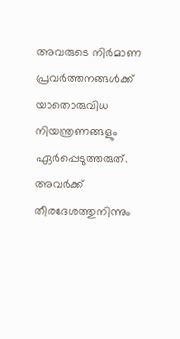അവരുടെ നിര്‍മാണ പ്രവര്‍ത്തനങ്ങള്‍ക്ക് യാതൊരുവിധ നിയന്ത്രണങ്ങളും ഏര്‍പ്പെടുത്തരുത്. അവര്‍ക്ക് തീരദേശത്തുനിന്നും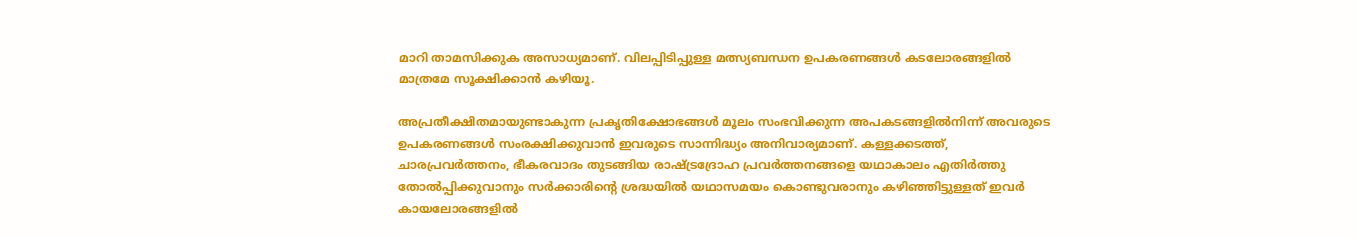മാറി താമസിക്കുക അസാധ്യമാണ്. വിലപ്പിടിപ്പുള്ള മത്സ്യബന്ധന ഉപകരണങ്ങള്‍ കടലോരങ്ങളില്‍ മാത്രമേ സൂക്ഷിക്കാന്‍ കഴിയൂ.

അപ്രതീക്ഷിതമായുണ്ടാകുന്ന പ്രകൃതിക്ഷോഭങ്ങള്‍ മൂലം സംഭവിക്കുന്ന അപകടങ്ങളില്‍നിന്ന് അവരുടെ ഉപകരണങ്ങള്‍ സംരക്ഷിക്കുവാന്‍ ഇവരുടെ സാന്നിദ്ധ്യം അനിവാര്യമാണ്. കള്ളക്കടത്ത്, ചാരപ്രവര്‍ത്തനം, ഭീകരവാദം തുടങ്ങിയ രാഷ്‌ട്രദ്രോഹ പ്രവര്‍ത്തനങ്ങളെ യഥാകാലം എതിര്‍ത്തു തോല്‍പ്പിക്കുവാനും സര്‍ക്കാരിന്റെ ശ്രദ്ധയില്‍ യഥാസമയം കൊണ്ടുവരാനും കഴിഞ്ഞിട്ടുള്ളത് ഇവര്‍ കായലോരങ്ങളില്‍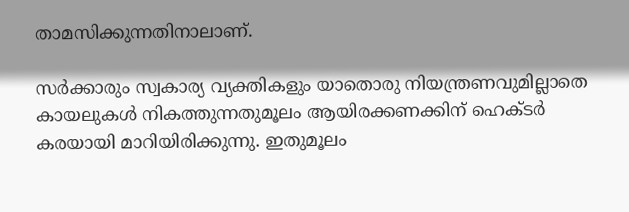താമസിക്കുന്നതിനാലാണ്.

സര്‍ക്കാരും സ്വകാര്യ വ്യക്തികളും യാതൊരു നിയന്ത്രണവുമില്ലാതെ കായലുകള്‍ നികത്തുന്നതുമൂലം ആയിരക്കണക്കിന് ഹെക്ടര്‍ കരയായി മാറിയിരിക്കുന്നു. ഇതുമൂലം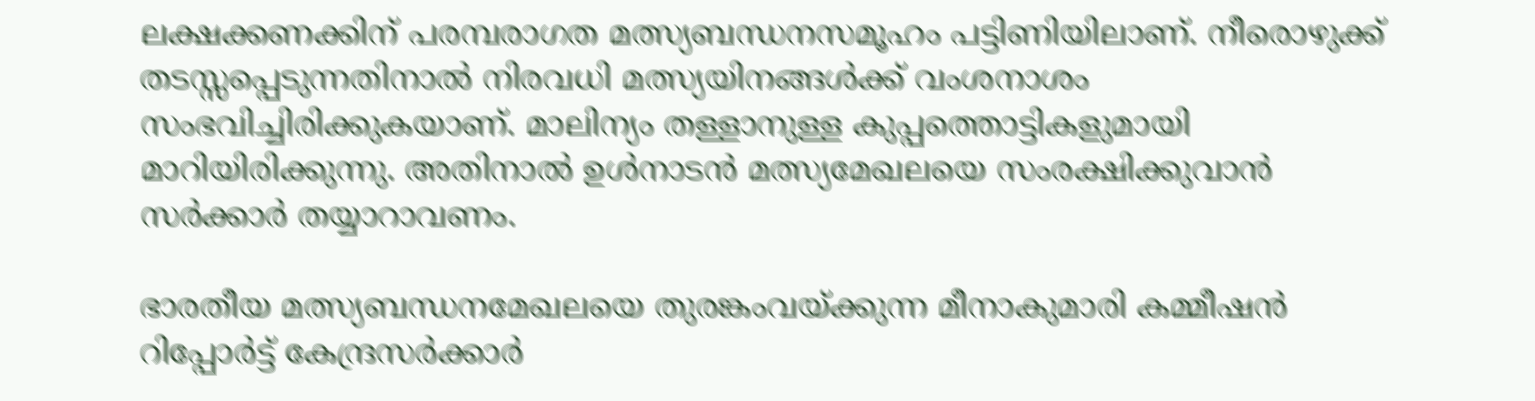ലക്ഷക്കണക്കിന് പരമ്പരാഗത മത്സ്യബന്ധനസമൂഹം പട്ടിണിയിലാണ്. നീരൊഴുക്ക് തടസ്സപ്പെടുന്നതിനാല്‍ നിരവധി മത്സ്യയിനങ്ങള്‍ക്ക് വംശനാശം സംഭവിച്ചിരിക്കുകയാണ്. മാലിന്യം തള്ളാനുള്ള കുപ്പത്തൊട്ടികളുമായി മാറിയിരിക്കുന്നു. അതിനാല്‍ ഉള്‍നാടന്‍ മത്സ്യമേഖലയെ സംരക്ഷിക്കുവാന്‍ സര്‍ക്കാര്‍ തയ്യാറാവണം.

ഭാരതീയ മത്സ്യബന്ധനമേഖലയെ തുരങ്കംവയ്‌ക്കുന്ന മീനാകുമാരി കമ്മീഷന്‍ റിപ്പോര്‍ട്ട് കേന്ദ്രസര്‍ക്കാര്‍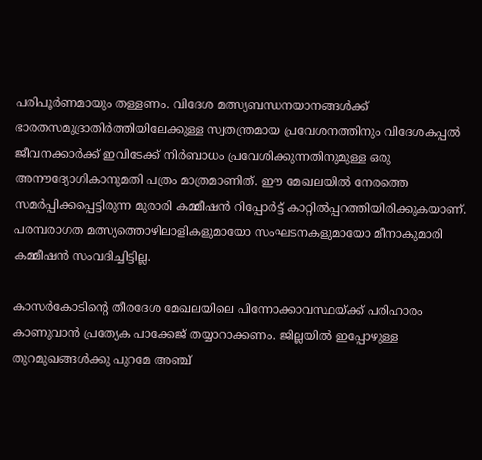പരിപൂര്‍ണമായും തള്ളണം. വിദേശ മത്സ്യബന്ധനയാനങ്ങള്‍ക്ക് ഭാരതസമുദ്രാതിര്‍ത്തിയിലേക്കുള്ള സ്വതന്ത്രമായ പ്രവേശനത്തിനും വിദേശകപ്പല്‍ ജീവനക്കാര്‍ക്ക് ഇവിടേക്ക് നിര്‍ബാധം പ്രവേശിക്കുന്നതിനുമുള്ള ഒരു അനൗദ്യോഗികാനുമതി പത്രം മാത്രമാണിത്. ഈ മേഖലയില്‍ നേരത്തെ സമര്‍പ്പിക്കപ്പെട്ടിരുന്ന മുരാരി കമ്മീഷന്‍ റിപ്പോര്‍ട്ട് കാറ്റില്‍പ്പറത്തിയിരിക്കുകയാണ്. പരമ്പരാഗത മത്സ്യത്തൊഴിലാളികളുമായോ സംഘടനകളുമായോ മീനാകുമാരി കമ്മീഷന്‍ സംവദിച്ചിട്ടില്ല.

കാസര്‍കോടിന്റെ തീരദേശ മേഖലയിലെ പിന്നോക്കാവസ്ഥയ്‌ക്ക് പരിഹാരം കാണുവാന്‍ പ്രത്യേക പാക്കേജ് തയ്യാറാക്കണം. ജില്ലയില്‍ ഇപ്പോഴുള്ള തുറമുഖങ്ങള്‍ക്കു പുറമേ അഞ്ച്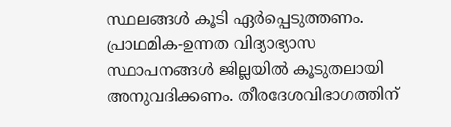സ്ഥലങ്ങള്‍ കൂടി ഏര്‍പ്പെടുത്തണം. പ്രാഥമിക-ഉന്നത വിദ്യാഭ്യാസ സ്ഥാപനങ്ങള്‍ ജില്ലയില്‍ കൂടുതലായി അനുവദിക്കണം. തീരദേശവിഭാഗത്തിന്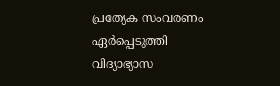പ്രത്യേക സംവരണം ഏര്‍പ്പെടുത്തി വിദ്യാഭ്യാസ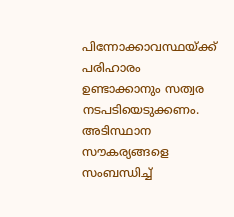പിന്നോക്കാവസ്ഥയ്‌ക്ക് പരിഹാരം ഉണ്ടാക്കാനും സത്വര നടപടിയെടുക്കണം. അടിസ്ഥാന സൗകര്യങ്ങളെ സംബന്ധിച്ച്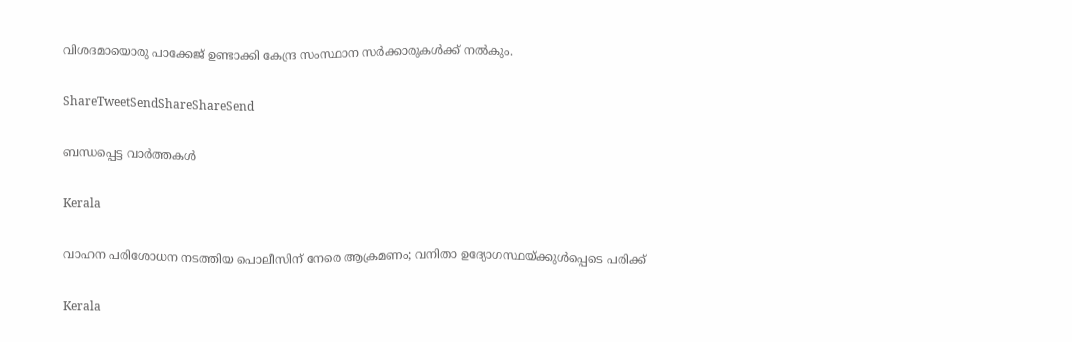വിശദമായൊരു പാക്കേജ് ഉണ്ടാക്കി കേന്ദ്ര സംസ്ഥാന സര്‍ക്കാരുകള്‍ക്ക് നല്‍കും.

ShareTweetSendShareShareSend

ബന്ധപ്പെട്ട വാര്‍ത്തകള്‍

Kerala

വാഹന പരിശോധന നടത്തിയ പൊലീസിന് നേരെ ആക്രമണം; വനിതാ ഉദ്യോഗസ്ഥയ്‌ക്കുള്‍പ്പെടെ പരിക്ക്

Kerala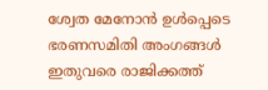ശ്വേത മേനോന്‍ ഉള്‍പ്പെടെ ഭരണസമിതി അംഗങ്ങള്‍ ഇതുവരെ രാജിക്കത്ത്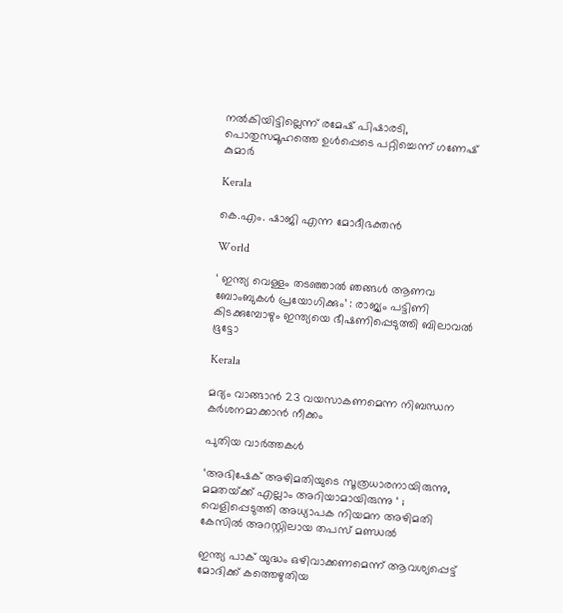നല്‍കിയിട്ടില്ലെന്ന് രമേഷ് പിഷാരടി, പൊതുസമൂഹത്തെ ഉള്‍പ്പെടെ പറ്റിച്ചെന്ന് ഗണേഷ് കുമാര്‍

Kerala

കെ.എം. ഷാജി എന്ന മോദീഭക്തന്‍

World

‘ ഇന്ത്യ വെള്ളം തടഞ്ഞാൽ ഞങ്ങൾ ആണവ ബോംബുകൾ പ്രയോഗിക്കും’ : രാജ്യം പട്ടിണി കിടക്കുമ്പോഴും ഇന്ത്യയെ ഭീഷണിപ്പെടുത്തി ബിലാവൽ ഭൂട്ടോ

Kerala

മദ്യം വാങ്ങാന്‍ 23 വയസാകണമെന്ന നിബന്ധന കര്‍ശനമാക്കാന്‍ നീക്കം

പുതിയ വാര്‍ത്തകള്‍

‘അഭിഷേക് അഴിമതിയുടെ സൂത്രധാരനായിരുന്നു, മമതയ്‌ക്ക് എല്ലാം അറിയാമായിരുന്നു ‘ ; വെളിപ്പെടുത്തി അധ്യാപക നിയമന അഴിമതി കേസിൽ അറസ്റ്റിലായ തപസ് മണ്ഡൽ

ഇന്ത്യ പാക് യുദ്ധം ഒഴിവാക്കണമെന്ന് ആവശ്യപ്പെട്ട് മോദിക്ക് കത്തെഴുതിയ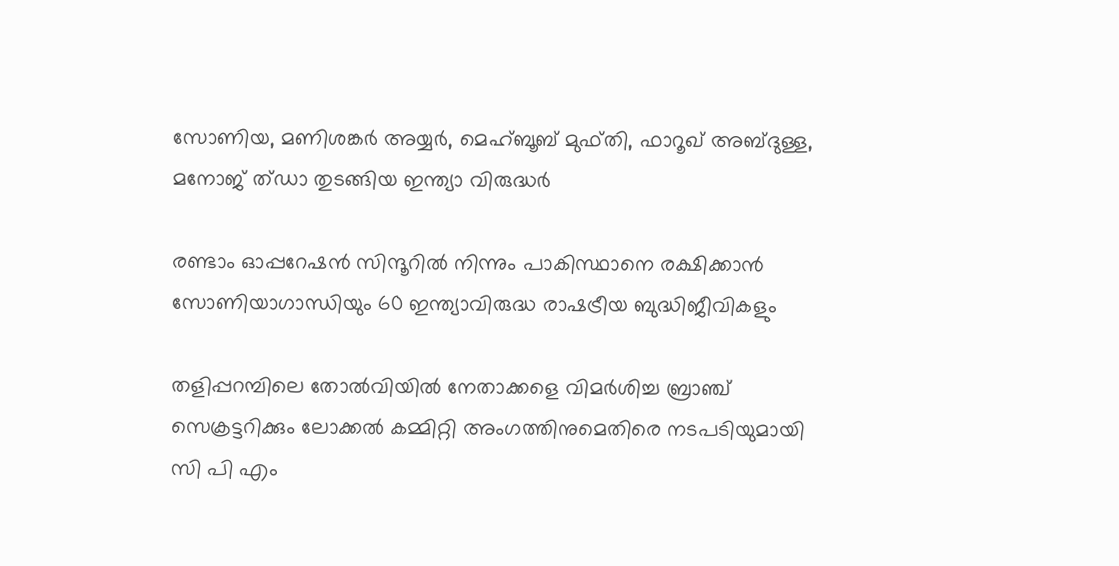സോണിയ, മണിശങ്കര്‍ അയ്യര്‍, മെഹ്ബൂബ് മുഫ്തി, ഫാറൂഖ് അബ്ദുള്ള, മനോജ് ത്ഡാ തുടങ്ങിയ ഇന്ത്യാ വിരുദ്ധര്‍

രണ്ടാം ഓപ്പറേഷന്‍ സിന്ദൂറില്‍ നിന്നും പാകിസ്ഥാനെ രക്ഷിക്കാന്‍ സോണിയാഗാന്ധിയും 60 ഇന്ത്യാവിരുദ്ധ രാഷട്രീയ ബുദ്ധിജീവികളും

തളിപ്പറമ്പിലെ തോല്‍വിയില്‍ നേതാക്കളെ വിമര്‍ശിച്ച ബ്രാഞ്ച് സെക്രട്ടറിക്കും ലോക്കല്‍ കമ്മിറ്റി അംഗത്തിനുമെതിരെ നടപടിയുമായി സി പി എം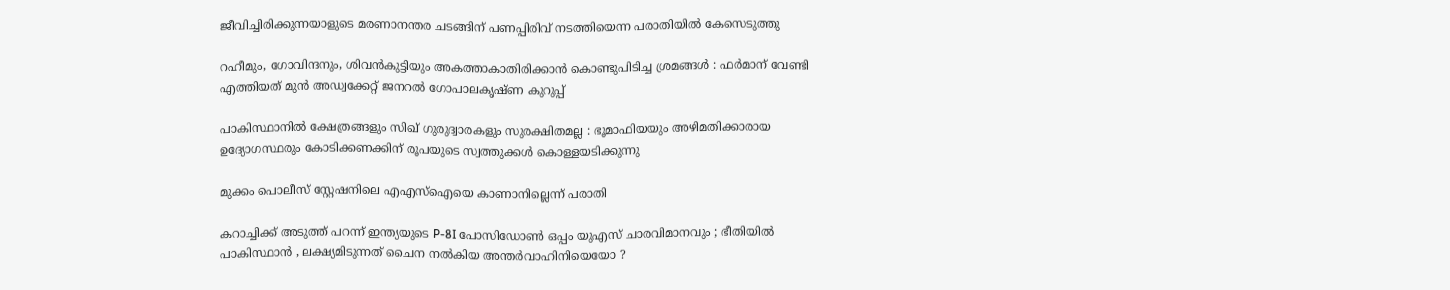ജീവിച്ചിരിക്കുന്നയാളുടെ മരണാനന്തര ചടങ്ങിന് പണപ്പിരിവ് നടത്തിയെന്ന പരാതിയില്‍ കേസെടുത്തു

റഹീമും, ഗോവിന്ദനും, ശിവൻകുട്ടിയും അകത്താകാതിരിക്കാൻ കൊണ്ടുപിടിച്ച ശ്രമങ്ങൾ : ഫർമാന് വേണ്ടി എത്തിയത് മുൻ അഡ്വക്കേറ്റ് ജനറൽ ഗോപാലകൃഷ്ണ കുറുപ്പ്

പാകിസ്ഥാനിൽ ക്ഷേത്രങ്ങളും സിഖ് ഗുരുദ്വാരകളും സുരക്ഷിതമല്ല : ഭൂമാഫിയയും അഴിമതിക്കാരായ ഉദ്യോഗസ്ഥരും കോടിക്കണക്കിന് രൂപയുടെ സ്വത്തുക്കൾ കൊള്ളയടിക്കുന്നു

മുക്കം പൊലീസ് സ്റ്റേഷനിലെ എഎസ്‌ഐയെ കാണാനില്ലെന്ന് പരാതി

കറാച്ചിക്ക് അടുത്ത് പറന്ന് ഇന്ത്യയുടെ P-8I പോസിഡോൺ ഒപ്പം യുഎസ് ചാരവിമാനവും ; ഭീതിയിൽ പാകിസ്ഥാൻ , ലക്ഷ്യമിടുന്നത് ചൈന നൽകിയ അന്തർവാഹിനിയെയോ ?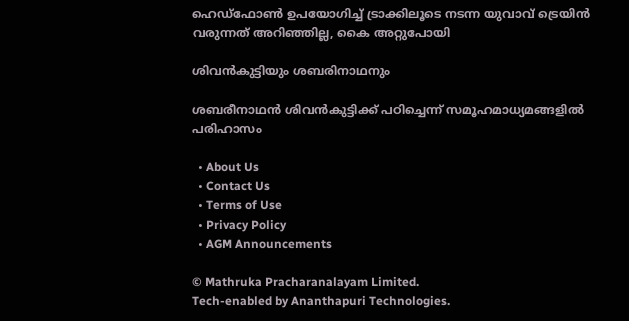ഹെഡ്ഫോണ്‍ ഉപയോഗിച്ച് ട്രാക്കിലൂടെ നടന്ന യുവാവ് ട്രെയിന്‍ വരുന്നത് അറിഞ്ഞില്ല, കൈ അറ്റുപോയി

ശിവന്‍കുട്ടിയും ശബരിനാഥനും

ശബരീനാഥന്‍ ശിവന്‍കുട്ടിക്ക് പഠിച്ചെന്ന് സമൂഹമാധ്യമങ്ങളി‍ല്‍ പരിഹാസം

  • About Us
  • Contact Us
  • Terms of Use
  • Privacy Policy
  • AGM Announcements

© Mathruka Pracharanalayam Limited.
Tech-enabled by Ananthapuri Technologies.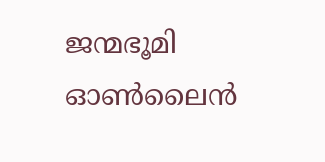ജന്മഭൂമി ഓണ്‍ലൈന്‍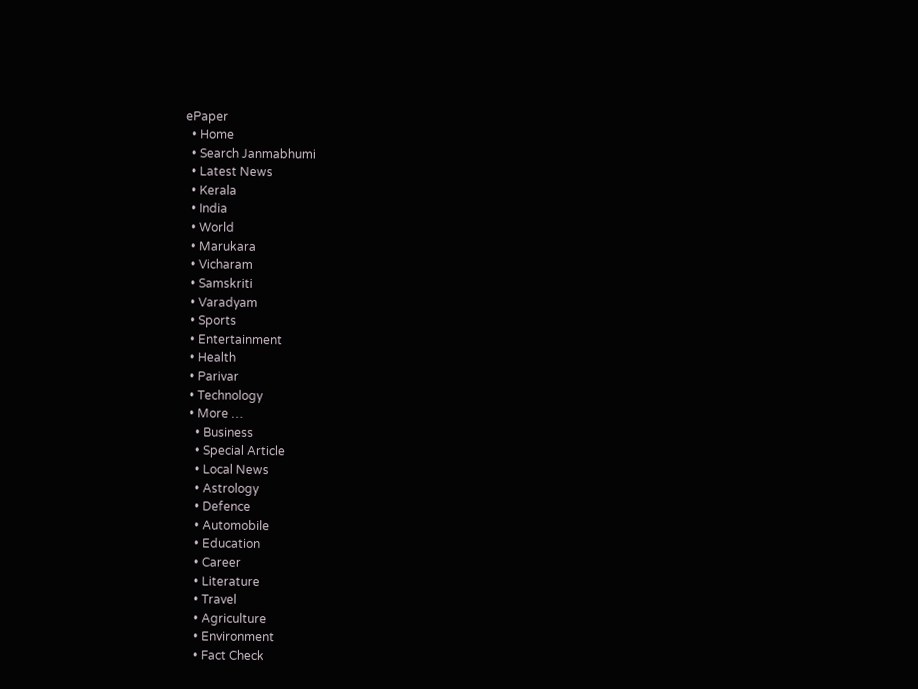ePaper
  • Home
  • Search Janmabhumi
  • Latest News
  • Kerala
  • India
  • World
  • Marukara
  • Vicharam
  • Samskriti
  • Varadyam
  • Sports
  • Entertainment
  • Health
  • Parivar
  • Technology
  • More …
    • Business
    • Special Article
    • Local News
    • Astrology
    • Defence
    • Automobile
    • Education
    • Career
    • Literature
    • Travel
    • Agriculture
    • Environment
    • Fact Check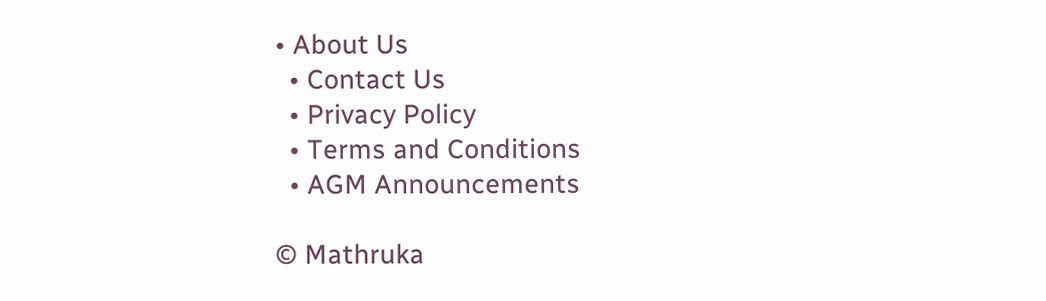• About Us
  • Contact Us
  • Privacy Policy
  • Terms and Conditions
  • AGM Announcements

© Mathruka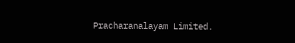Pracharanalayam Limited.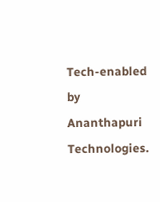Tech-enabled by Ananthapuri Technologies.